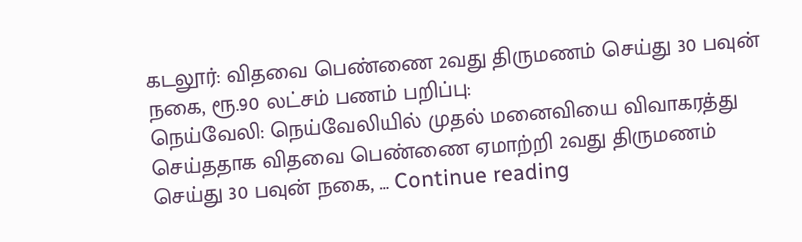கடலூர்: விதவை பெண்ணை 2வது திருமணம் செய்து 30 பவுன் நகை, ரூ.90 லட்சம் பணம் பறிப்பு:
நெய்வேலி: நெய்வேலியில் முதல் மனைவியை விவாகரத்து செய்ததாக விதவை பெண்ணை ஏமாற்றி 2வது திருமணம் செய்து 30 பவுன் நகை, … Continue reading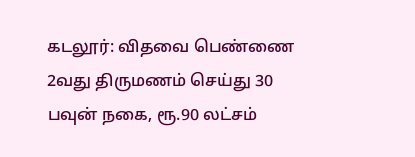கடலூர்: விதவை பெண்ணை 2வது திருமணம் செய்து 30 பவுன் நகை, ரூ.90 லட்சம்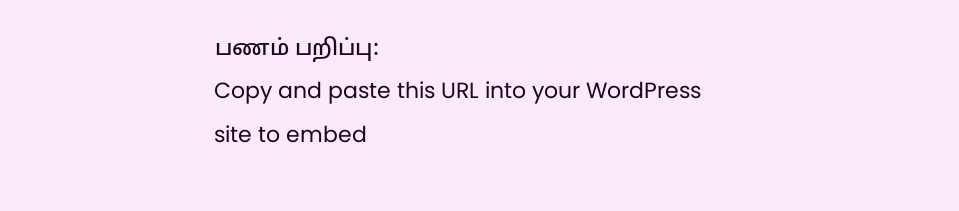பணம் பறிப்பு:
Copy and paste this URL into your WordPress site to embed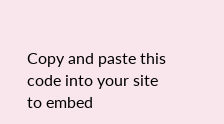Copy and paste this code into your site to embed